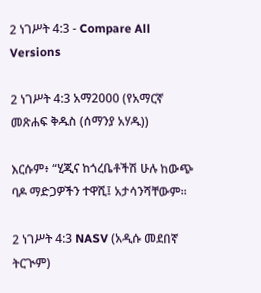2 ነገሥት 4:3 - Compare All Versions

2 ነገሥት 4:3 አማ2000 (የአማርኛ መጽሐፍ ቅዱስ (ሰማንያ አሃዱ))

እርሱም፥ “ሂጂና ከጎረቤቶችሽ ሁሉ ከውጭ ባዶ ማድጋዎችን ተዋሺ፤ አታሳንሻቸውም።

2 ነገሥት 4:3 NASV (አዲሱ መደበኛ ትርጒም)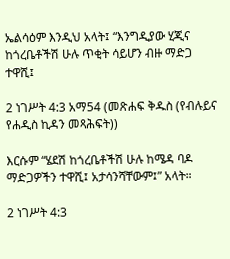ኤልሳዕም እንዲህ አላት፤ “እንግዲያው ሂጂና ከጎረቤቶችሽ ሁሉ ጥቂት ሳይሆን ብዙ ማድጋ ተዋሺ፤

2 ነገሥት 4:3 አማ54 (መጽሐፍ ቅዱስ (የብሉይና የሐዲስ ኪዳን መጻሕፍት))

እርሱም “ሄደሽ ከጎረቤቶችሽ ሁሉ ከሜዳ ባዶ ማድጋዎችን ተዋሺ፤ አታሳንሻቸውም፤” አላት።

2 ነገሥት 4:3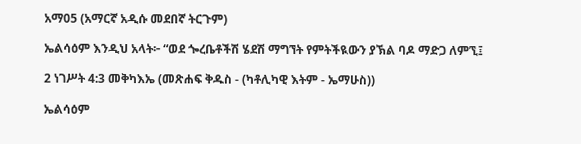አማ05 (አማርኛ አዲሱ መደበኛ ትርጉም)

ኤልሳዕም እንዲህ አላት፦ “ወደ ጐረቤቶችሽ ሄደሽ ማግኘት የምትችዪውን ያኽል ባዶ ማድጋ ለምኚ፤

2 ነገሥት 4:3 መቅካእኤ (መጽሐፍ ቅዱስ - (ካቶሊካዊ እትም - ኤማሁስ))

ኤልሳዕም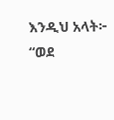እንዲህ አላት፦ “ወደ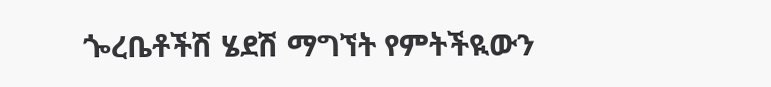ጐረቤቶችሽ ሄደሽ ማግኘት የምትችዪውን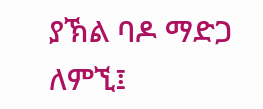ያኽል ባዶ ማድጋ ለምኚ፤